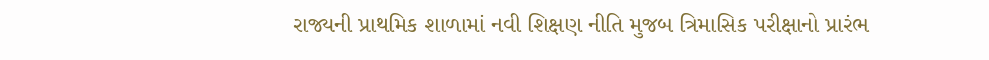રાજ્યની પ્રાથમિક શાળામાં નવી શિક્ષણ નીતિ મુજબ ત્રિમાસિક પરીક્ષાનો પ્રારંભ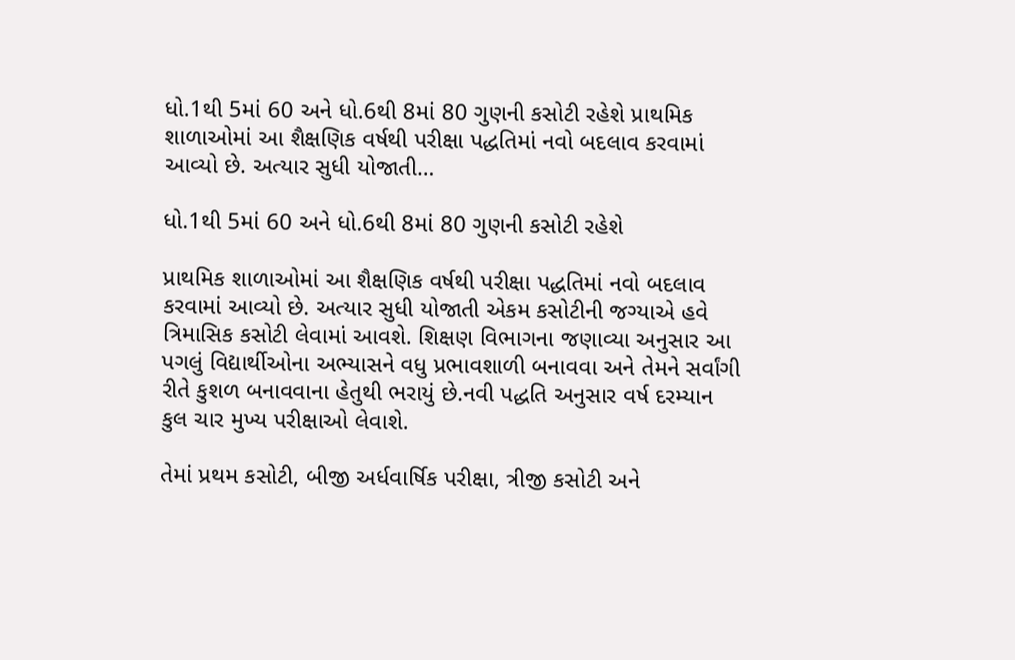ધો.1થી 5માં 60 અને ધો.6થી 8માં 80 ગુણની કસોટી રહેશે પ્રાથમિક શાળાઓમાં આ શૈક્ષણિક વર્ષથી પરીક્ષા પદ્ધતિમાં નવો બદલાવ કરવામાં આવ્યો છે. અત્યાર સુધી યોજાતી…

ધો.1થી 5માં 60 અને ધો.6થી 8માં 80 ગુણની કસોટી રહેશે

પ્રાથમિક શાળાઓમાં આ શૈક્ષણિક વર્ષથી પરીક્ષા પદ્ધતિમાં નવો બદલાવ કરવામાં આવ્યો છે. અત્યાર સુધી યોજાતી એકમ કસોટીની જગ્યાએ હવે ત્રિમાસિક કસોટી લેવામાં આવશે. શિક્ષણ વિભાગના જણાવ્યા અનુસાર આ પગલું વિદ્યાર્થીઓના અભ્યાસને વધુ પ્રભાવશાળી બનાવવા અને તેમને સર્વાંગી રીતે કુશળ બનાવવાના હેતુથી ભરાયું છે.નવી પદ્ધતિ અનુસાર વર્ષ દરમ્યાન કુલ ચાર મુખ્ય પરીક્ષાઓ લેવાશે.

તેમાં પ્રથમ કસોટી, બીજી અર્ધવાર્ષિક પરીક્ષા, ત્રીજી કસોટી અને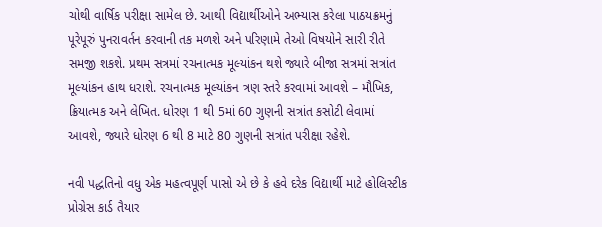ચોથી વાર્ષિક પરીક્ષા સામેલ છે. આથી વિદ્યાર્થીઓને અભ્યાસ કરેલા પાઠયક્રમનું પૂરેપૂરું પુનરાવર્તન કરવાની તક મળશે અને પરિણામે તેઓ વિષયોને સારી રીતે સમજી શકશે. પ્રથમ સત્રમાં રચનાત્મક મૂલ્યાંકન થશે જ્યારે બીજા સત્રમાં સત્રાંત મૂલ્યાંકન હાથ ધરાશે. રચનાત્મક મૂલ્યાંકન ત્રણ સ્તરે કરવામાં આવશે – મૌખિક, ક્રિયાત્મક અને લેખિત. ધોરણ 1 થી 5માં 60 ગુણની સત્રાંત કસોટી લેવામાં આવશે, જ્યારે ધોરણ 6 થી 8 માટે 80 ગુણની સત્રાંત પરીક્ષા રહેશે.

નવી પદ્ધતિનો વધુ એક મહત્વપૂર્ણ પાસો એ છે કે હવે દરેક વિદ્યાર્થી માટે હોલિસ્ટીક પ્રોગ્રેસ કાર્ડ તૈયાર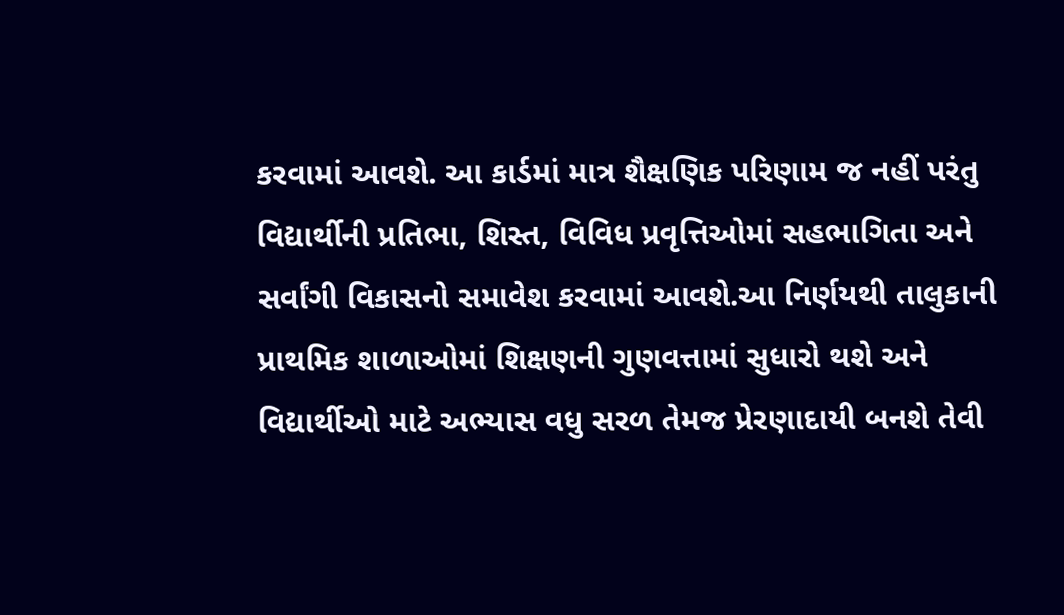કરવામાં આવશે. આ કાર્ડમાં માત્ર શૈક્ષણિક પરિણામ જ નહીં પરંતુ વિદ્યાર્થીની પ્રતિભા, શિસ્ત, વિવિધ પ્રવૃત્તિઓમાં સહભાગિતા અને સર્વાંગી વિકાસનો સમાવેશ કરવામાં આવશે.આ નિર્ણયથી તાલુકાની પ્રાથમિક શાળાઓમાં શિક્ષણની ગુણવત્તામાં સુધારો થશે અને વિદ્યાર્થીઓ માટે અભ્યાસ વધુ સરળ તેમજ પ્રેરણાદાયી બનશે તેવી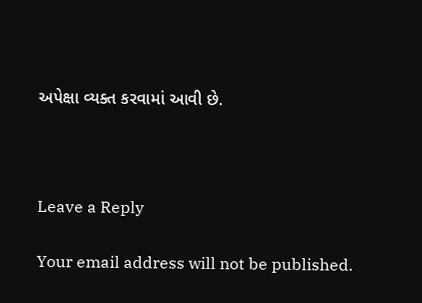અપેક્ષા વ્યક્ત કરવામાં આવી છે.



Leave a Reply

Your email address will not be published.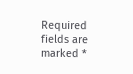Required fields are marked *